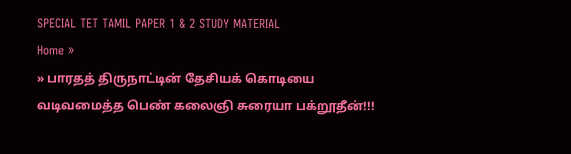SPECIAL TET TAMIL PAPER 1 & 2 STUDY MATERIAL
Home »
» பாரதத் திருநாட்டின் தேசியக் கொடியை வடிவமைத்த பெண் கலைஞி சுரையா பக்றூதீன்!!!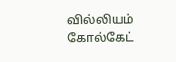வில்லியம் கோல்கேட்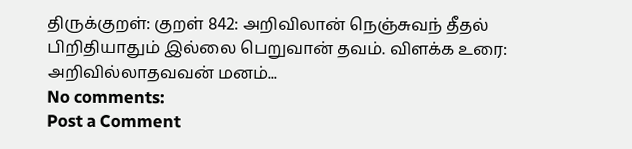திருக்குறள்: குறள் 842: அறிவிலான் நெஞ்சுவந் தீதல் பிறிதியாதும் இல்லை பெறுவான் தவம். விளக்க உரை: அறிவில்லாதவவன் மனம்...
No comments:
Post a Comment